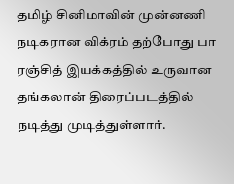தமிழ் சினிமாவின் முன்னணி நடிகரான விக்ரம் தற்போது பா ரஞ்சித் இயக்கத்தில் உருவான தங்கலான் திரைப்படத்தில் நடித்து முடித்துள்ளார்.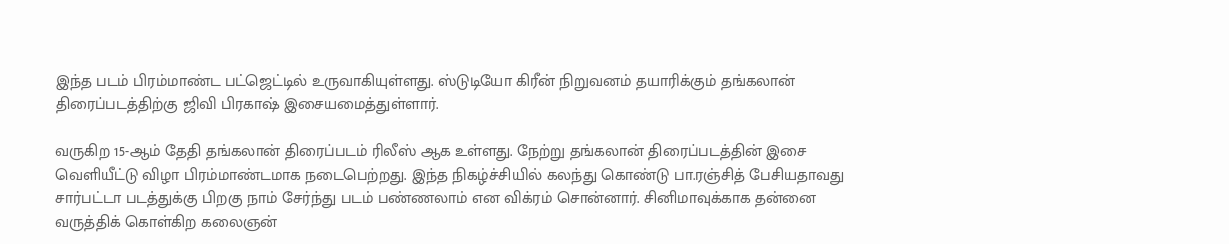இந்த படம் பிரம்மாண்ட பட்ஜெட்டில் உருவாகியுள்ளது. ஸ்டுடியோ கிரீன் நிறுவனம் தயாரிக்கும் தங்கலான் திரைப்படத்திற்கு ஜிவி பிரகாஷ் இசையமைத்துள்ளார்.

வருகிற 15-ஆம் தேதி தங்கலான் திரைப்படம் ரிலீஸ் ஆக உள்ளது. நேற்று தங்கலான் திரைப்படத்தின் இசை வெளியீட்டு விழா பிரம்மாண்டமாக நடைபெற்றது. இந்த நிகழ்ச்சியில் கலந்து கொண்டு பா.ரஞ்சித் பேசியதாவது சார்பட்டா படத்துக்கு பிறகு நாம் சேர்ந்து படம் பண்ணலாம் என விக்ரம் சொன்னார். சினிமாவுக்காக தன்னை வருத்திக் கொள்கிற கலைஞன்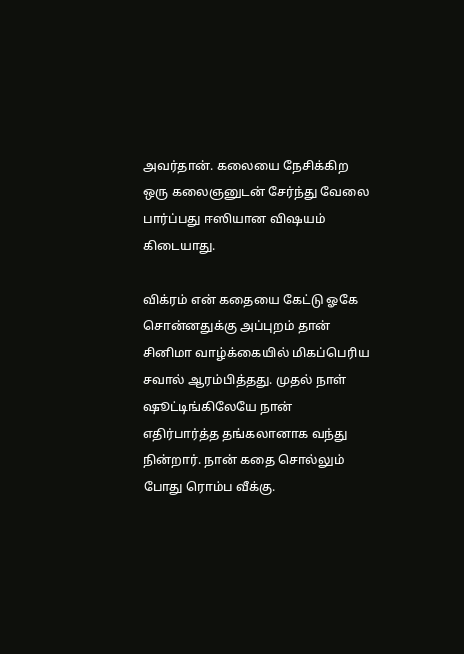அவர்தான். கலையை நேசிக்கிற ஒரு கலைஞனுடன் சேர்ந்து வேலை பார்ப்பது ஈஸியான விஷயம் கிடையாது.

விக்ரம் என் கதையை கேட்டு ஓகே சொன்னதுக்கு அப்புறம் தான் சினிமா வாழ்க்கையில் மிகப்பெரிய சவால் ஆரம்பித்தது. முதல் நாள் ஷூட்டிங்கிலேயே நான் எதிர்பார்த்த தங்கலானாக வந்து நின்றார். நான் கதை சொல்லும் போது ரொம்ப வீக்கு.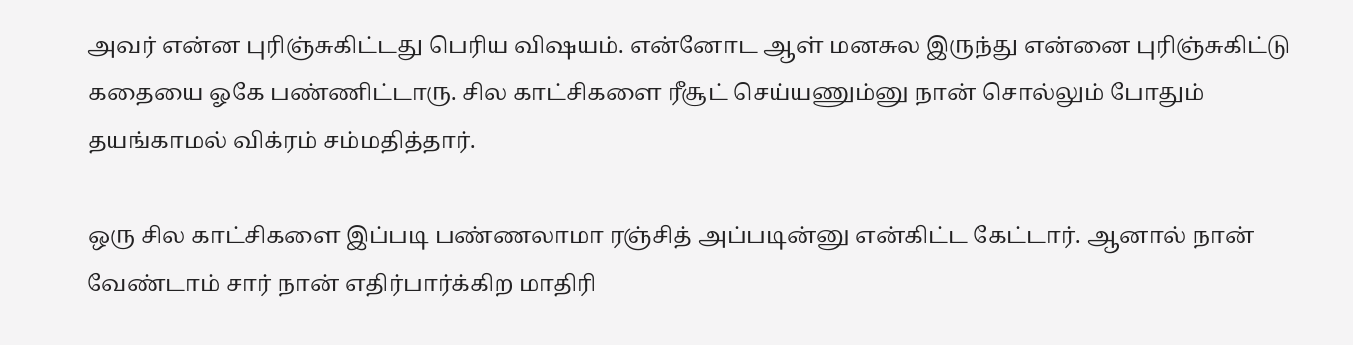அவர் என்ன புரிஞ்சுகிட்டது பெரிய விஷயம். என்னோட ஆள் மனசுல இருந்து என்னை புரிஞ்சுகிட்டு கதையை ஓகே பண்ணிட்டாரு. சில காட்சிகளை ரீசூட் செய்யணும்னு நான் சொல்லும் போதும் தயங்காமல் விக்ரம் சம்மதித்தார்.

ஒரு சில காட்சிகளை இப்படி பண்ணலாமா ரஞ்சித் அப்படின்னு என்கிட்ட கேட்டார். ஆனால் நான் வேண்டாம் சார் நான் எதிர்பார்க்கிற மாதிரி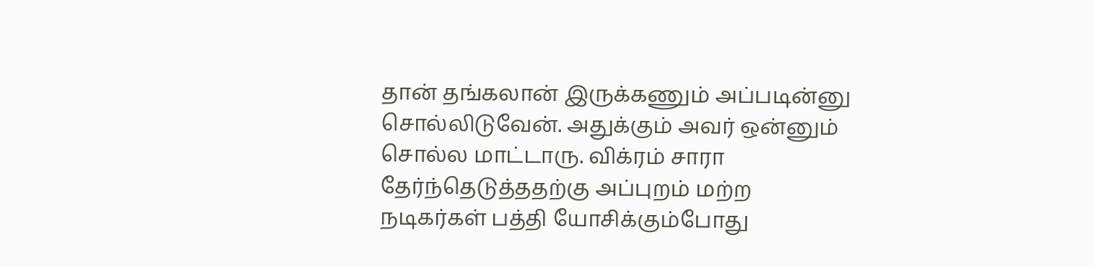தான் தங்கலான் இருக்கணும் அப்படின்னு சொல்லிடுவேன். அதுக்கும் அவர் ஒன்னும் சொல்ல மாட்டாரு. விக்ரம் சாரா தேர்ந்தெடுத்ததற்கு அப்புறம் மற்ற நடிகர்கள் பத்தி யோசிக்கும்போது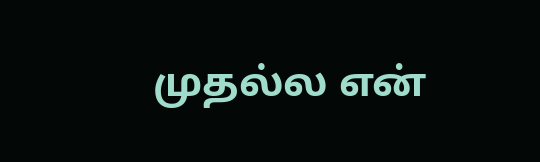முதல்ல என்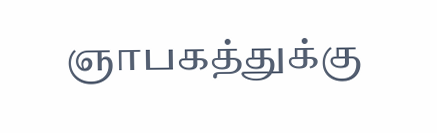ஞாபகத்துக்கு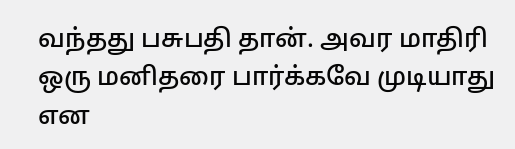வந்தது பசுபதி தான். அவர மாதிரி ஒரு மனிதரை பார்க்கவே முடியாது என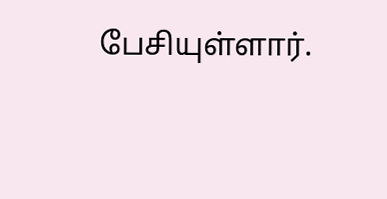பேசியுள்ளார்.